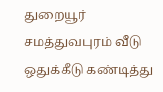துறையூர் சமத்துவபுரம் வீடு ஒதுக்கீடு கண்டித்து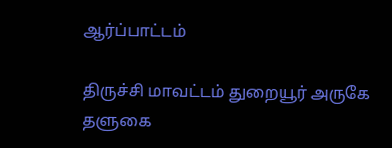ஆர்ப்பாட்டம்

திருச்சி மாவட்டம் துறையூர் அருகே தளுகை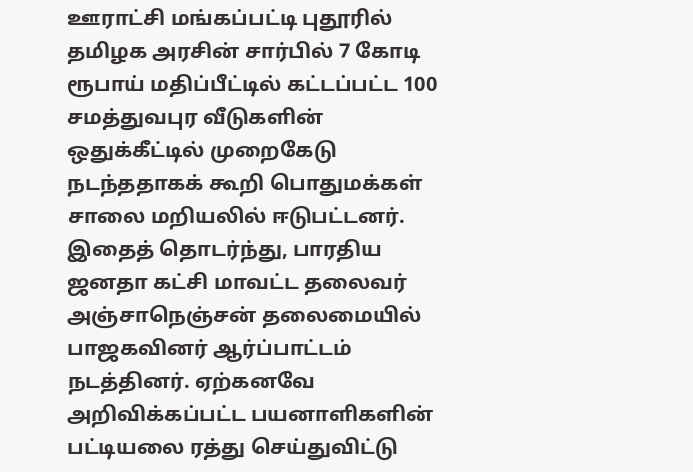ஊராட்சி மங்கப்பட்டி புதூரில் தமிழக அரசின் சார்பில் 7 கோடி ரூபாய் மதிப்பீட்டில் கட்டப்பட்ட 100 சமத்துவபுர வீடுகளின் ஒதுக்கீட்டில் முறைகேடு நடந்ததாகக் கூறி பொதுமக்கள் சாலை மறியலில் ஈடுபட்டனர். இதைத் தொடர்ந்து, பாரதிய ஜனதா கட்சி மாவட்ட தலைவர் அஞ்சாநெஞ்சன் தலைமையில் பாஜகவினர் ஆர்ப்பாட்டம் நடத்தினர். ஏற்கனவே அறிவிக்கப்பட்ட பயனாளிகளின் பட்டியலை ரத்து செய்துவிட்டு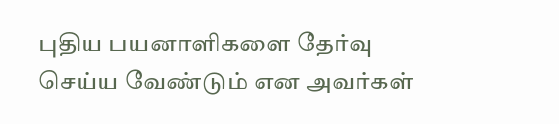புதிய பயனாளிகளை தேர்வு செய்ய வேண்டும் என அவர்கள்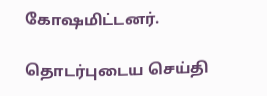கோஷமிட்டனர்.

தொடர்புடைய செய்தி